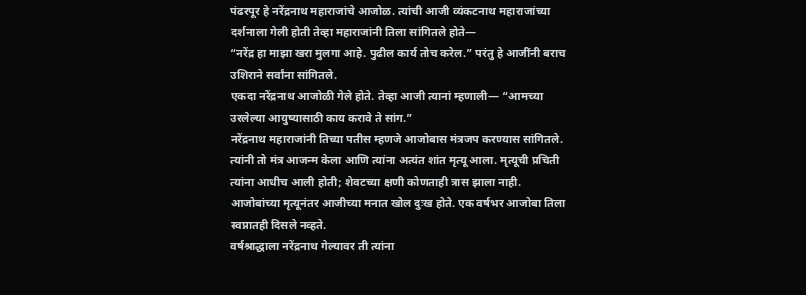पंढरपूर हे नरेंद्रनाथ महाराजांचे आजोळ. त्यांची आजी व्यंकटनाथ महाराजांच्या दर्शनाला गेली होती तेव्हा महाराजांनी तिला सांगितले होते—
“नरेंद्र हा माझा खरा मुलगा आहे. पुढील कार्य तोच करेल.” परंतु हे आजींनी बराच उशिराने सर्वांना सांगितले.
एकदा नरेंद्रनाथ आजोळी गेले होते. तेव्हा आजी त्यानां म्हणाली— “आमच्या उरलेल्या आयुष्यासाठी काय करावे ते सांग.”
नरेंद्रनाथ महाराजांनी तिच्या पतीस म्हणजे आजोबास मंत्रजप करण्यास सांगितले. त्यांनी तो मंत्र आजन्म केला आणि त्यांना अत्यंत शांत मृत्यू आला. मृत्यूची प्रचिती त्यांना आधीच आली होती; शेवटच्या क्षणी कोणताही त्रास झाला नाही.
आजोबांच्या मृत्यूनंतर आजीच्या मनात खोल दुःख होते. एक वर्षभर आजोबा तिला स्वप्नातही दिसले नव्हते.
वर्षश्राद्धाला नरेंद्रनाथ गेल्यावर ती त्यांना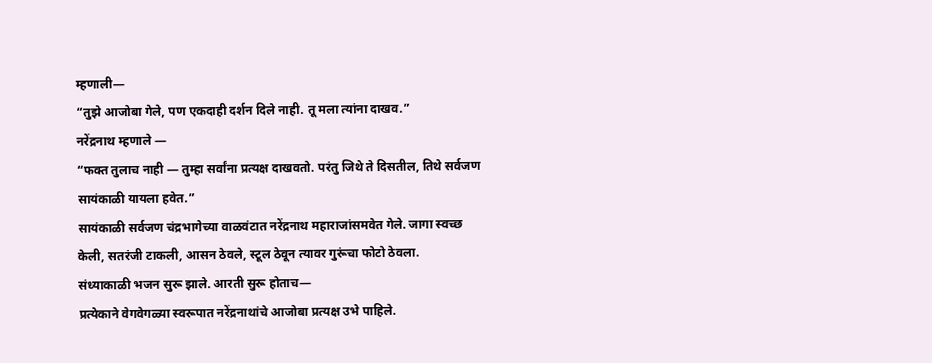म्हणाली—
“तुझे आजोबा गेले, पण एकदाही दर्शन दिले नाही. तू मला त्यांना दाखव.”
नरेंद्रनाथ म्हणाले —
“फक्त तुलाच नाही — तुम्हा सर्वांना प्रत्यक्ष दाखवतो. परंतु जिथे ते दिसतील, तिथे सर्वजण सायंकाळी यायला हवेत.”
सायंकाळी सर्वजण चंद्रभागेच्या वाळवंटात नरेंद्रनाथ महाराजांसमवेत गेले. जागा स्वच्छ केली, सतरंजी टाकली, आसन ठेवले, स्टूल ठेवून त्यावर गुरूंचा फोटो ठेवला.
संध्याकाळी भजन सुरू झाले. आरती सुरू होताच—
प्रत्येकाने वेगवेगळ्या स्वरूपात नरेंद्रनाथांचे आजोबा प्रत्यक्ष उभे पाहिले.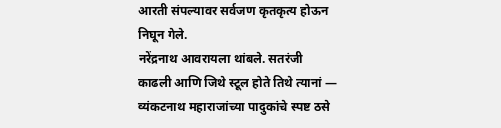आरती संपल्यावर सर्वजण कृतकृत्य होऊन निघून गेले.
नरेंद्रनाथ आवरायला थांबले. सतरंजी काढली आणि जिथे स्टूल होते तिथे त्यानां —
व्यंकटनाथ महाराजांच्या पादुकांचे स्पष्ट ठसे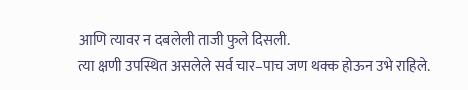आणि त्यावर न दबलेली ताजी फुले दिसली.
त्या क्षणी उपस्थित असलेले सर्व चार–पाच जण थक्क होऊन उभे राहिले.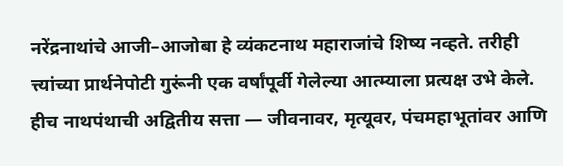नरेंद्रनाथांचे आजी–आजोबा हे व्यंकटनाथ महाराजांचे शिष्य नव्हते. तरीही त्त्यांच्या प्रार्थनेपोटी गुरूंनी एक वर्षांपूर्वी गेलेल्या आत्म्याला प्रत्यक्ष उभे केले.
हीच नाथपंथाची अद्वितीय सत्ता — जीवनावर, मृत्यूवर, पंचमहाभूतांवर आणि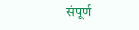संपूर्ण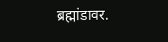ब्रह्मांडावर.